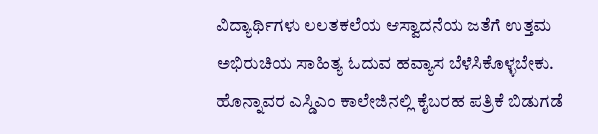ವಿದ್ಯಾರ್ಥಿಗಳು ಲಲತಕಲೆಯ ಆಸ್ವಾದನೆಯ ಜತೆಗೆ ಉತ್ತಮ ಅಭಿರುಚಿಯ ಸಾಹಿತ್ಯ ಓದುವ ಹವ್ಯಾಸ ಬೆಳೆಸಿಕೊಳ್ಳಬೇಕು.
ಹೊನ್ನಾವರ ಎಸ್ಡಿಎಂ ಕಾಲೇಜಿನಲ್ಲಿ ಕೈಬರಹ ಪತ್ರಿಕೆ ಬಿಡುಗಡೆ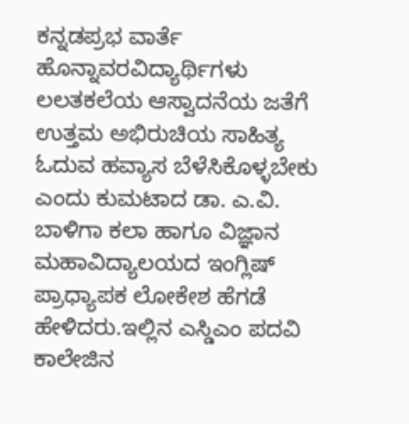ಕನ್ನಡಪ್ರಭ ವಾರ್ತೆ ಹೊನ್ನಾವರವಿದ್ಯಾರ್ಥಿಗಳು ಲಲತಕಲೆಯ ಆಸ್ವಾದನೆಯ ಜತೆಗೆ ಉತ್ತಮ ಅಭಿರುಚಿಯ ಸಾಹಿತ್ಯ ಓದುವ ಹವ್ಯಾಸ ಬೆಳೆಸಿಕೊಳ್ಳಬೇಕು ಎಂದು ಕುಮಟಾದ ಡಾ. ಎ.ವಿ. ಬಾಳಿಗಾ ಕಲಾ ಹಾಗೂ ವಿಜ್ಞಾನ ಮಹಾವಿದ್ಯಾಲಯದ ಇಂಗ್ಲಿಷ್ ಪ್ರಾಧ್ಯಾಪಕ ಲೋಕೇಶ ಹೆಗಡೆ ಹೇಳಿದರು.ಇಲ್ಲಿನ ಎಸ್ಡಿಎಂ ಪದವಿ ಕಾಲೇಜಿನ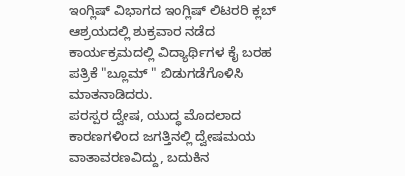ಇಂಗ್ಲಿಷ್ ವಿಭಾಗದ ಇಂಗ್ಲಿಷ್ ಲಿಟರರಿ ಕ್ಲಬ್ ಆಶ್ರಯದಲ್ಲಿ ಶುಕ್ರವಾರ ನಡೆದ ಕಾರ್ಯಕ್ರಮದಲ್ಲಿ ವಿದ್ಯಾರ್ಥಿಗಳ ಕೈ ಬರಹ ಪತ್ರಿಕೆ "ಬ್ಲೂಮ್ " ಬಿಡುಗಡೆಗೊಳಿಸಿ ಮಾತನಾಡಿದರು.
ಪರಸ್ಪರ ದ್ವೇಷ, ಯುದ್ಧ ಮೊದಲಾದ ಕಾರಣಗಳಿಂದ ಜಗತ್ತಿನಲ್ಲಿ ದ್ವೇಷಮಯ ವಾತಾವರಣವಿದ್ದು, ಬದುಕಿನ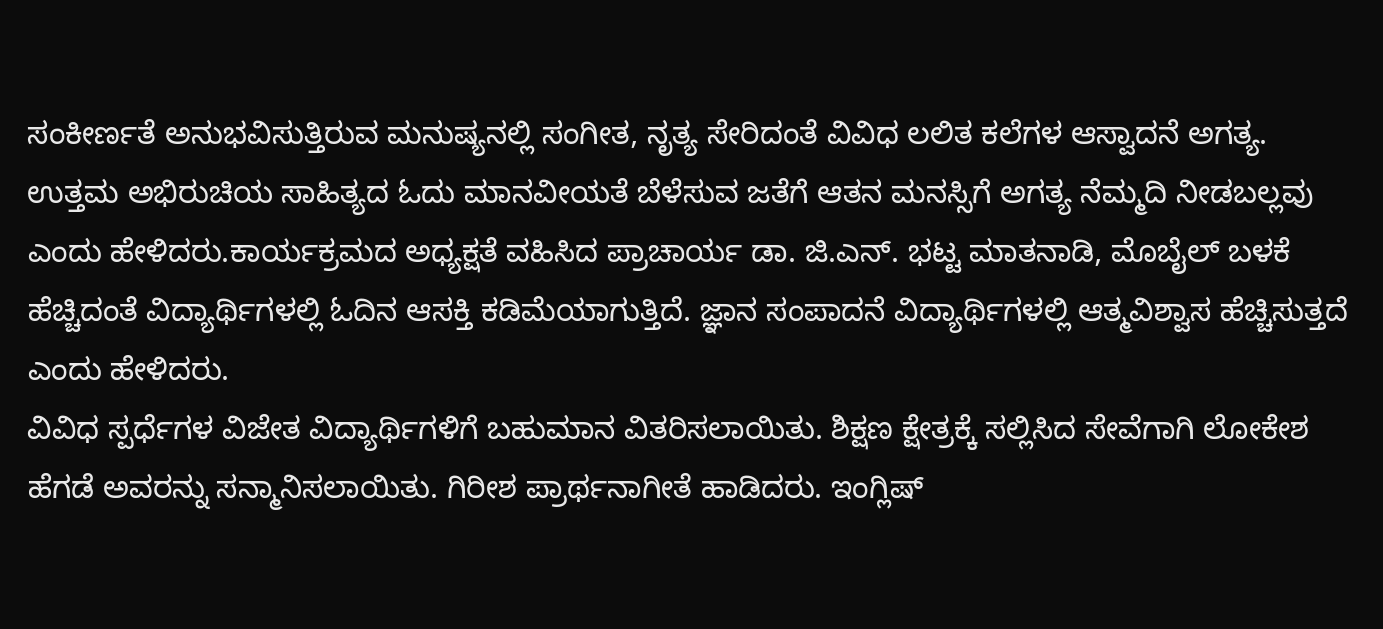ಸಂಕೀರ್ಣತೆ ಅನುಭವಿಸುತ್ತಿರುವ ಮನುಷ್ಯನಲ್ಲಿ ಸಂಗೀತ, ನೃತ್ಯ ಸೇರಿದಂತೆ ವಿವಿಧ ಲಲಿತ ಕಲೆಗಳ ಆಸ್ವಾದನೆ ಅಗತ್ಯ. ಉತ್ತಮ ಅಭಿರುಚಿಯ ಸಾಹಿತ್ಯದ ಓದು ಮಾನವೀಯತೆ ಬೆಳೆಸುವ ಜತೆಗೆ ಆತನ ಮನಸ್ಸಿಗೆ ಅಗತ್ಯ ನೆಮ್ಮದಿ ನೀಡಬಲ್ಲವು ಎಂದು ಹೇಳಿದರು.ಕಾರ್ಯಕ್ರಮದ ಅಧ್ಯಕ್ಷತೆ ವಹಿಸಿದ ಪ್ರಾಚಾರ್ಯ ಡಾ. ಜಿ.ಎನ್. ಭಟ್ಟ ಮಾತನಾಡಿ, ಮೊಬೈಲ್ ಬಳಕೆ ಹೆಚ್ಚಿದಂತೆ ವಿದ್ಯಾರ್ಥಿಗಳಲ್ಲಿ ಓದಿನ ಆಸಕ್ತಿ ಕಡಿಮೆಯಾಗುತ್ತಿದೆ. ಜ್ಞಾನ ಸಂಪಾದನೆ ವಿದ್ಯಾರ್ಥಿಗಳಲ್ಲಿ ಆತ್ಮವಿಶ್ವಾಸ ಹೆಚ್ಚಿಸುತ್ತದೆ ಎಂದು ಹೇಳಿದರು.
ವಿವಿಧ ಸ್ಪರ್ಧೆಗಳ ವಿಜೇತ ವಿದ್ಯಾರ್ಥಿಗಳಿಗೆ ಬಹುಮಾನ ವಿತರಿಸಲಾಯಿತು. ಶಿಕ್ಷಣ ಕ್ಷೇತ್ರಕ್ಕೆ ಸಲ್ಲಿಸಿದ ಸೇವೆಗಾಗಿ ಲೋಕೇಶ ಹೆಗಡೆ ಅವರನ್ನು ಸನ್ಮಾನಿಸಲಾಯಿತು. ಗಿರೀಶ ಪ್ರಾರ್ಥನಾಗೀತೆ ಹಾಡಿದರು. ಇಂಗ್ಲಿಷ್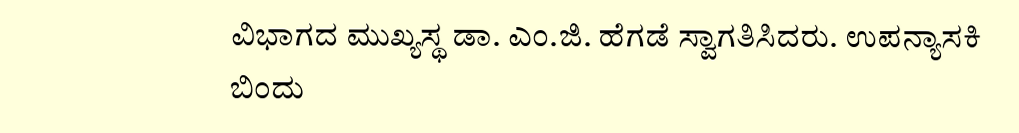ವಿಭಾಗದ ಮುಖ್ಯಸ್ಥ ಡಾ. ಎಂ.ಜಿ. ಹೆಗಡೆ ಸ್ವಾಗತಿಸಿದರು. ಉಪನ್ಯಾಸಕಿ ಬಿಂದು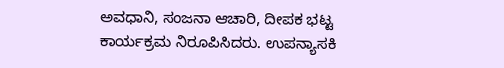ಅವಧಾನಿ, ಸಂಜನಾ ಆಚಾರಿ, ದೀಪಕ ಭಟ್ಟ ಕಾರ್ಯಕ್ರಮ ನಿರೂಪಿಸಿದರು. ಉಪನ್ಯಾಸಕಿ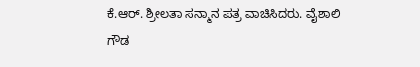ಕೆ.ಆರ್. ಶ್ರೀಲತಾ ಸನ್ಮಾನ ಪತ್ರ ವಾಚಿಸಿದರು. ವೈಶಾಲಿ ಗೌಡ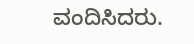ವಂದಿಸಿದರು.